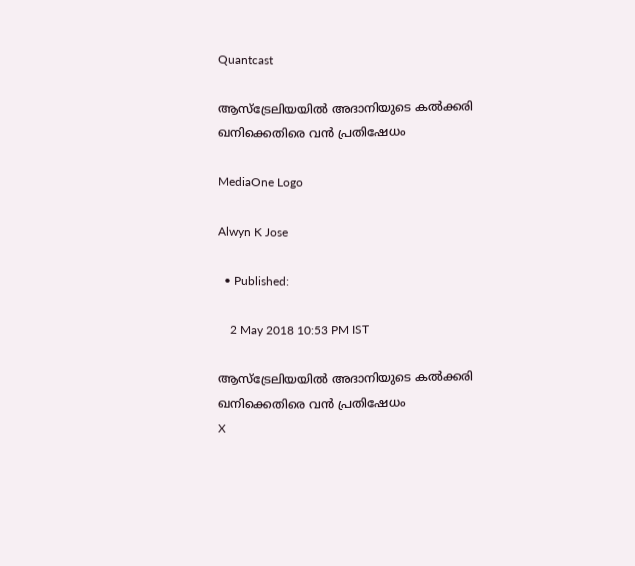Quantcast

ആസ്ട്രേലിയയില്‍ അദാനിയുടെ കല്‍ക്കരി ഖനിക്കെതിരെ വന്‍ പ്രതിഷേധം

MediaOne Logo

Alwyn K Jose

  • Published:

    2 May 2018 10:53 PM IST

ആസ്ട്രേലിയയില്‍ അദാനിയുടെ കല്‍ക്കരി ഖനിക്കെതിരെ വന്‍ പ്രതിഷേധം
X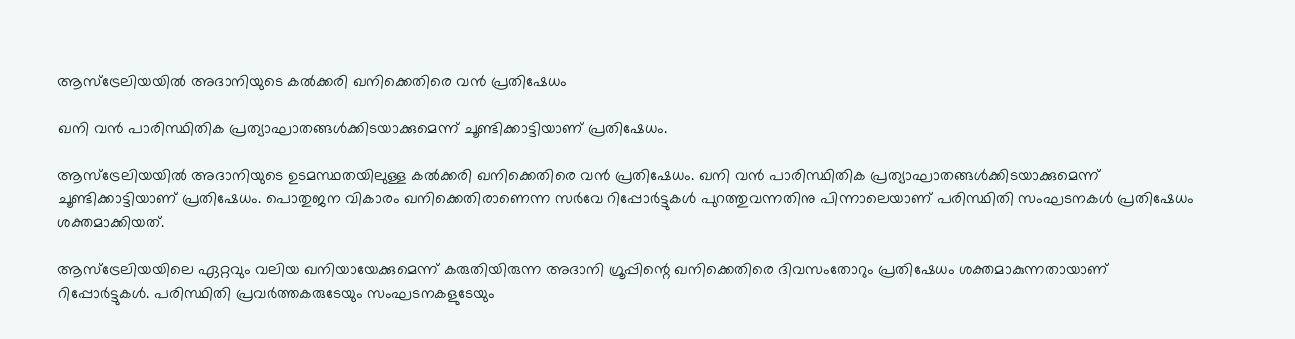ആസ്ട്രേലിയയില്‍ അദാനിയുടെ കല്‍ക്കരി ഖനിക്കെതിരെ വന്‍ പ്രതിഷേധം

ഖനി വന്‍ പാരിസ്ഥിതിക പ്രത്യാഘാതങ്ങള്‍ക്കിടയാക്കുമെന്ന് ചൂണ്ടിക്കാട്ടിയാണ് പ്രതിഷേധം.

ആസ്ട്രേലിയയില്‍ അദാനിയുടെ ഉടമസ്ഥതയിലുള്ള കല്‍ക്കരി ഖനിക്കെതിരെ വന്‍ പ്രതിഷേധം. ഖനി വന്‍ പാരിസ്ഥിതിക പ്രത്യാഘാതങ്ങള്‍ക്കിടയാക്കുമെന്ന് ചൂണ്ടിക്കാട്ടിയാണ് പ്രതിഷേധം. പൊതുജന വികാരം ഖനിക്കെതിരാണെന്ന സർവേ റിപ്പോർട്ടുകൾ പുറത്തുവന്നതിനു പിന്നാലെയാണ് പരിസ്ഥിതി സംഘടനകൾ പ്രതിഷേധം ശക്തമാക്കിയത്.

ആസ്ട്രേലിയയിലെ ഏറ്റവും വലിയ ഖനിയായേക്കുമെന്ന് കരുതിയിരുന്ന അദാനി ഗ്രൂപ്പിന്റെ ഖനിക്കെതിരെ ദിവസംതോറും പ്രതിഷേധം ശക്തമാകുന്നതായാണ് റിപ്പോര്‍ട്ടുകള്‍. പരിസ്ഥിതി പ്രവര്‍ത്തകരുടേയും സംഘടനകളുടേയും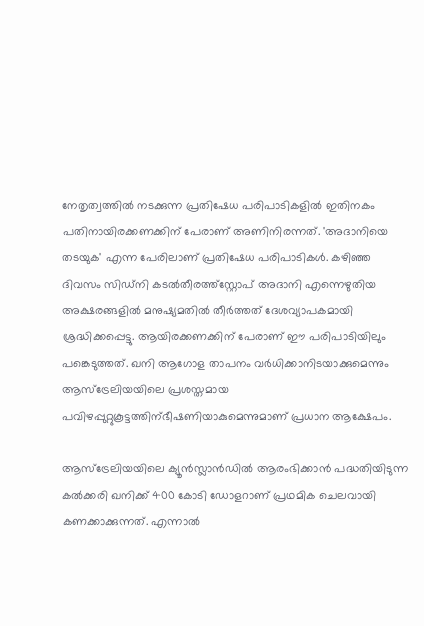നേതൃത്വത്തില്‍ നടക്കുന്ന പ്രതിഷേധ പരിപാടികളില്‍ ഇതിനകം പതിനായിരക്കണക്കിന് പേരാണ് അണിനിരന്നത്. 'അദാനിയെ തടയുക' എന്ന പേരിലാണ് പ്രതിഷേധ പരിപാടികള്‍. കഴിഞ്ഞ ദിവസം സിഡ്നി കടല്‍തീരത്ത്സ്റ്റോപ് അദാനി എന്നെഴുതിയ അക്ഷരങ്ങളില്‍ മനുഷ്യമതില്‍ തീര്‍ത്തത് ദേശവ്യാപകമായി ശ്രദ്ധിക്കപ്പെട്ടു. ആയിരക്കണക്കിന് പേരാണ് ഈ പരിപാടിയിലും പങ്കെടുത്തത്. ഖനി ആഗോള താപനം വര്‍ധിക്കാനിടയാക്കുമെന്നും ആസ്ട്രേലിയയിലെ പ്രശസ്തമായ പവിഴപ്പുറ്റുകൂട്ടത്തിന്ഭീഷണിയാകുമെന്നുമാണ് പ്രധാന ആക്ഷേപം.

ആസ്ട്രേലിയയിലെ ക്യൂൻസ്ലാൻഡിൽ ആരംഭിക്കാന്‍ പദ്ധതിയിടുന്ന കല്‍ക്കരി ഖനിക്ക് 400 കോടി ഡോളറാണ് പ്രഥമിക ചെലവായി കണക്കാക്കുന്നത്. എന്നാല്‍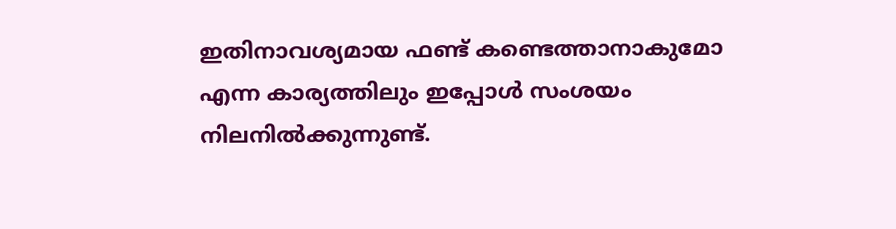ഇതിനാവശ്യമായ ഫണ്ട് കണ്ടെത്താനാകുമോ എന്ന കാര്യത്തിലും ഇപ്പോള്‍ സംശയം നിലനില്‍ക്കുന്നുണ്ട്.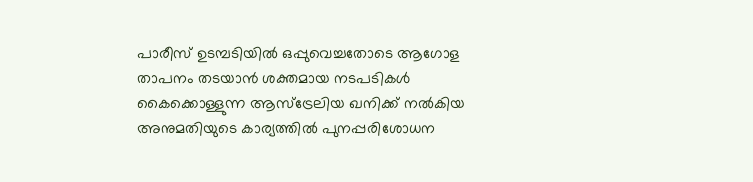പാരീസ് ഉടമ്പടിയില്‍ ഒപ്പുവെച്ചതോടെ ആഗോള താപനം തടയാന്‍ ശക്തമായ നടപടികൾ കൈക്കൊള്ളുന്ന ആസ്ട്രേലിയ ഖനിക്ക് നല്‍കിയ അനുമതിയുടെ കാര്യത്തില്‍ പുനപ്പരിശോധന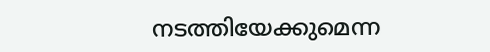നടത്തിയേക്കുമെന്ന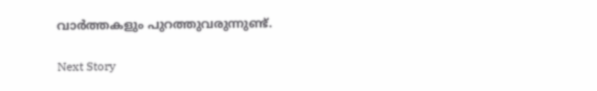വാര്‍ത്തകളും പുറത്തുവരുന്നുണ്ട്.

Next Story